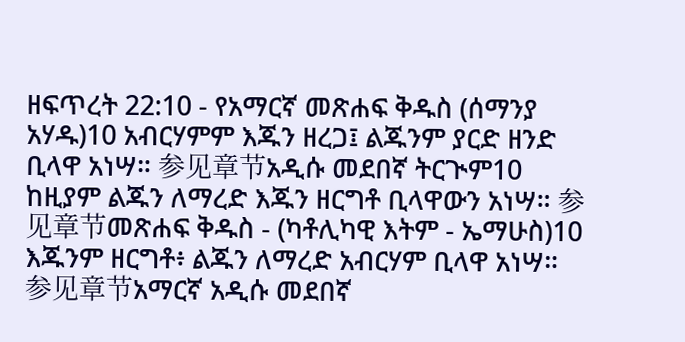ዘፍጥረት 22:10 - የአማርኛ መጽሐፍ ቅዱስ (ሰማንያ አሃዱ)10 አብርሃምም እጁን ዘረጋ፤ ልጁንም ያርድ ዘንድ ቢላዋ አነሣ። 参见章节አዲሱ መደበኛ ትርጒም10 ከዚያም ልጁን ለማረድ እጁን ዘርግቶ ቢላዋውን አነሣ። 参见章节መጽሐፍ ቅዱስ - (ካቶሊካዊ እትም - ኤማሁስ)10 እጁንም ዘርግቶ፥ ልጁን ለማረድ አብርሃም ቢላዋ አነሣ። 参见章节አማርኛ አዲሱ መደበኛ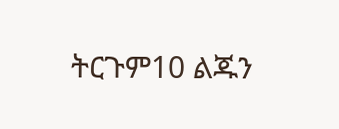ትርጉም10 ልጁን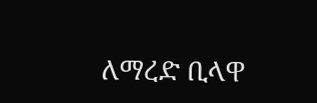ለማረድ ቢላዋ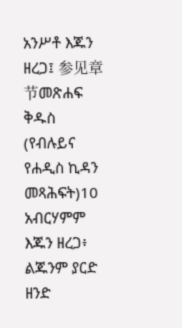አንሥቶ እጁን ዘረጋ፤ 参见章节መጽሐፍ ቅዱስ (የብሉይና የሐዲስ ኪዳን መጻሕፍት)10 አብርሃምም እጁን ዘረጋ፥ ልጁንም ያርድ ዘንድ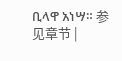ቢላዋ አነሣ። 参见章节 |